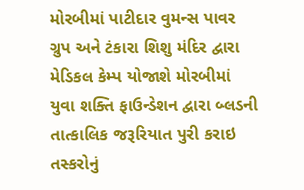મોરબીમાં પાટીદાર વુમન્સ પાવર ગ્રુપ અને ટંકારા શિશુ મંદિર દ્વારા મેડિકલ કેમ્પ યોજાશે મોરબીમાં યુવા શક્તિ ફાઉન્ડેશન દ્વારા બ્લડની તાત્કાલિક જરૂરિયાત પુરી કરાઇ તસ્કરોનું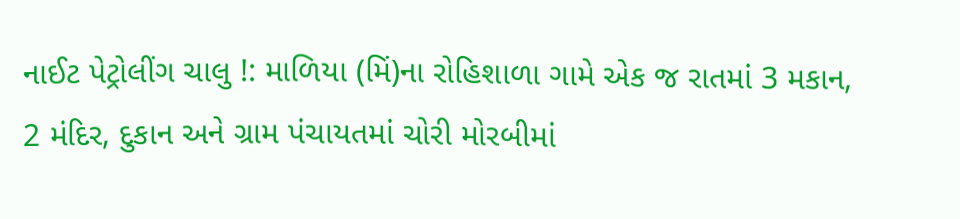નાઈટ પેટ્રોલીંગ ચાલુ !: માળિયા (મિં)ના રોહિશાળા ગામે એક જ રાતમાં 3 મકાન, 2 મંદિર, દુકાન અને ગ્રામ પંચાયતમાં ચોરી મોરબીમાં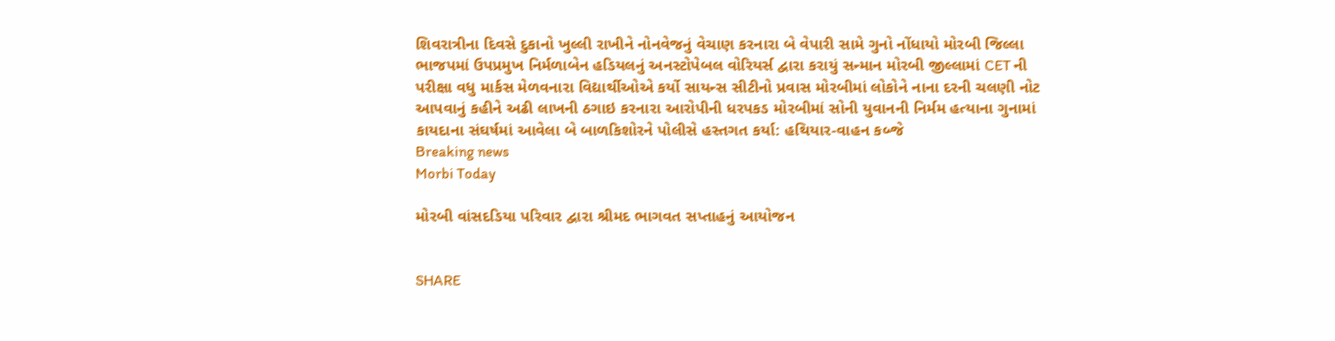શિવરાત્રીના દિવસે દુકાનો ખુલ્લી રાખીને નોનવેજનું વેચાણ કરનારા બે વેપારી સામે ગુનો નોંધાયો મોરબી જિલ્લા ભાજપમાં ઉપપ્રમુખ નિર્મળાબેન હડિયલનું અનસ્ટોપેબલ વોરિયર્સ દ્વારા કરાયું સન્માન મોરબી જીલ્લામાં CET ની પરીક્ષા વધુ માર્કસ મેળવનારા વિદ્યાર્થીઓએ કર્યો સાયન્સ સીટીનો પ્રવાસ મોરબીમાં લોકોને નાના દરની ચલણી નોટ આપવાનું કહીને અઢી લાખની ઠગાઇ કરનારા આરોપીની ધરપકડ મોરબીમાં સોની યુવાનની નિર્મમ હત્યાના ગુનામાં કાયદાના સંઘર્ષમાં આવેલા બે બાળકિશોરને પોલીસે હસ્તગત કર્યા: હથિયાર-વાહન કબ્જે
Breaking news
Morbi Today

મોરબી વાંસદડિયા પરિવાર દ્વારા શ્રીમદ ભાગવત સપ્તાહનું આયોજન


SHARE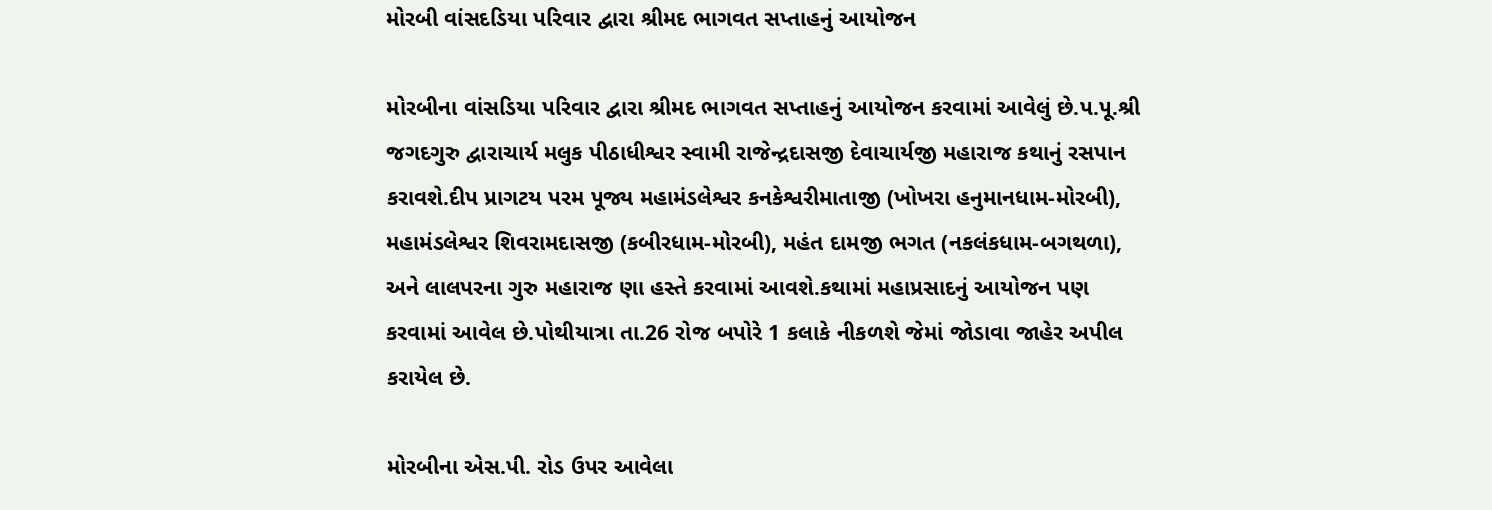મોરબી વાંસદડિયા પરિવાર દ્વારા શ્રીમદ ભાગવત સપ્તાહનું આયોજન

મોરબીના વાંસડિયા પરિવાર દ્વારા શ્રીમદ ભાગવત સપ્તાહનું આયોજન કરવામાં આવેલું છે.પ.પૂ.શ્રી જગદગુરુ દ્વારાચાર્ય મલુક પીઠાધીશ્વર સ્વામી રાજેન્દ્રદાસજી દેવાચાર્યજી મહારાજ કથાનું રસપાન કરાવશે.દીપ પ્રાગટય પરમ પૂજ્ય મહામંડલેશ્વર કનકેશ્વરીમાતાજી (ખોખરા હનુમાનધામ-મોરબી), મહામંડલેશ્વર શિવરામદાસજી (કબીરધામ-મોરબી), મહંત દામજી ભગત (નકલંકધામ-બગથળા), અને લાલપરના ગુરુ મહારાજ ણા હસ્તે કરવામાં આવશે.કથામાં મહાપ્રસાદનું આયોજન પણ કરવામાં આવેલ છે.પોથીયાત્રા તા.26 રોજ બપોરે 1 કલાકે નીકળશે જેમાં જોડાવા જાહેર અપીલ કરાયેલ છે.

મોરબીના એસ.પી. રોડ ઉપર આવેલા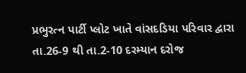પ્રભુરત્ન પાર્ટી પ્લોટ ખાતે વાંસદડિયા પરિવાર દ્વારા તા.26-9 થી તા.2-10 દરમ્યાન દરોજ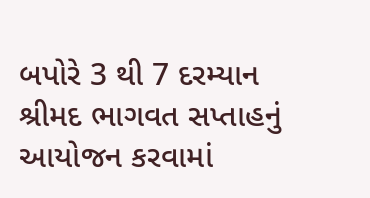બપોરે 3 થી 7 દરમ્યાન શ્રીમદ ભાગવત સપ્તાહનું આયોજન કરવામાં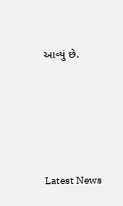આવ્યું છે.








Latest News